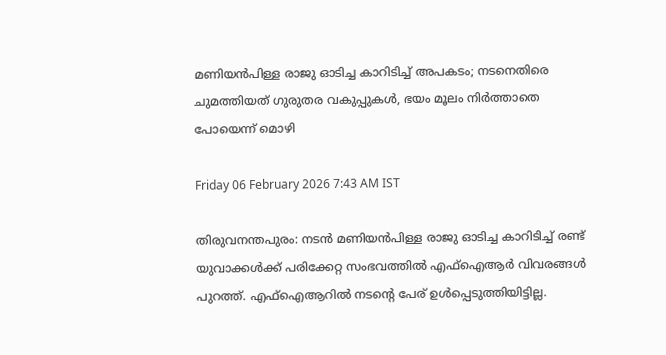മണിയൻപിള്ള രാജു ഓടിച്ച കാറിടിച്ച് അപകടം; നടനെതിരെ ചുമത്തിയത് ഗുരുതര വകുപ്പുകൾ, ഭയം മൂലം നിർത്താതെ പോയെന്ന് മൊഴി

Friday 06 February 2026 7:43 AM IST

തിരുവനന്തപുരം: നടൻ മണിയൻപിള്ള രാജു ഓടിച്ച കാറിടിച്ച് രണ്ട് യുവാക്കൾക്ക് പരിക്കേറ്റ സംഭവത്തിൽ എഫ്‌ഐആർ വിവരങ്ങൾ പുറത്ത്. എഫ്‌ഐആറിൽ നടന്റെ പേര് ഉൾപ്പെടുത്തിയിട്ടില്ല.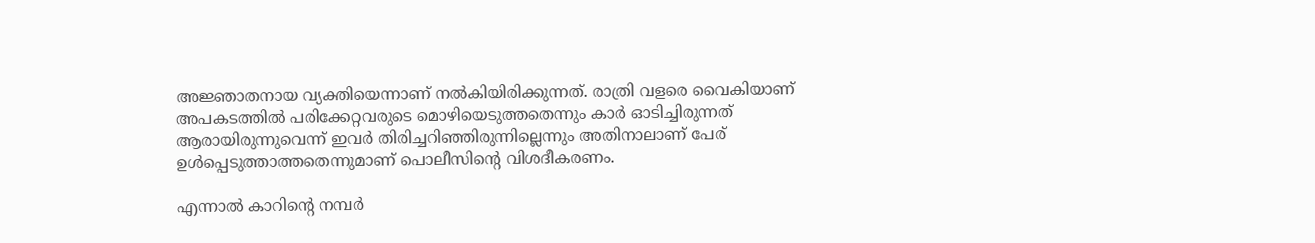അജ്ഞാതനായ വ്യക്തിയെന്നാണ് നൽകിയിരിക്കുന്നത്. രാത്രി വളരെ വൈകിയാണ് അപകടത്തിൽ പരിക്കേറ്റവരുടെ മൊഴിയെടുത്തതെന്നും കാർ ഓടിച്ചിരുന്നത് ആരായിരുന്നുവെന്ന് ഇവർ തിരിച്ചറിഞ്ഞിരുന്നില്ലെന്നും അതിനാലാണ് പേര് ഉൾപ്പെടുത്താത്തതെന്നുമാണ് പൊലീസിന്റെ വിശദീകരണം.

എന്നാൽ കാറിന്റെ നമ്പർ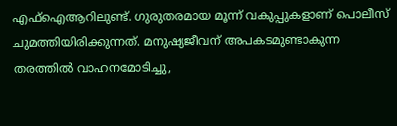എഫ്‌ഐആറിലുണ്ട്. ഗുരുതരമായ മൂന്ന് വകുപ്പുകളാണ് പൊലീസ് ചുമത്തിയിരിക്കുന്നത്. മനുഷ്യജീവന് അപകടമുണ്ടാകുന്ന തരത്തിൽ വാഹനമോടിച്ചു,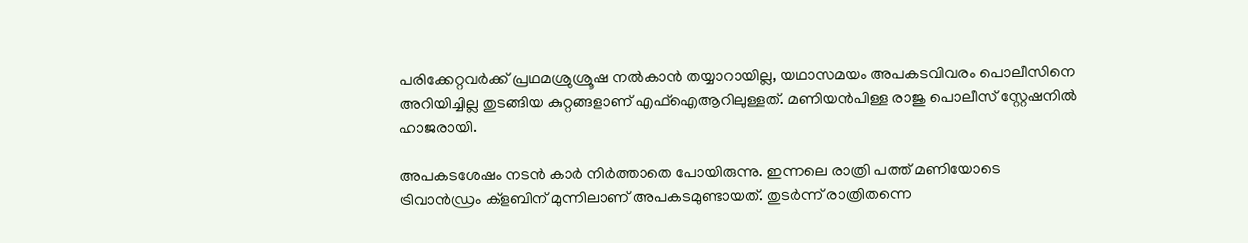പരിക്കേറ്റവർക്ക് പ്രഥമശ്രുശ്രൂഷ നൽകാൻ തയ്യാറായില്ല, യഥാസമയം അപകടവിവരം പൊലീസിനെ അറിയിച്ചില്ല തുടങ്ങിയ കുറ്റങ്ങളാണ് എഫ്‌ഐആറിലുള്ളത്. മണിയൻപിള്ള രാജു പൊലീസ് സ്റ്റേഷനിൽ ഹാജരായി.

അപകടശേഷം നടൻ കാർ നിർത്താതെ പോയിരുന്നു. ഇന്നലെ രാത്രി പത്ത് മണിയോടെ ട്രിവാൻഡ്രം ക്ളബിന് മുന്നിലാണ് അപകടമുണ്ടായത്. തുടർന്ന് രാത്രിതന്നെ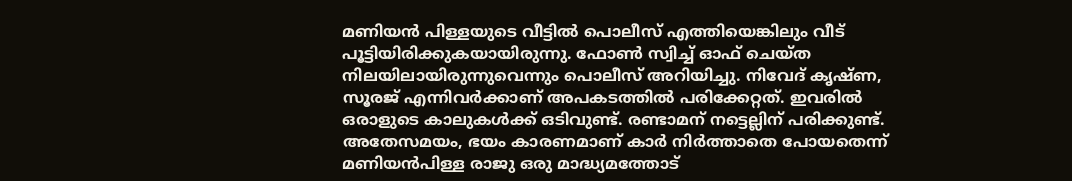മണിയൻ പിള്ളയുടെ വീട്ടിൽ പൊലീസ് എത്തിയെങ്കിലും വീട് പൂട്ടിയിരിക്കുകയായിരുന്നു. ഫോൺ സ്വിച്ച് ഓഫ് ചെയ്ത നിലയിലായിരുന്നുവെന്നും പൊലീസ് അറിയിച്ചു. നിവേദ് കൃഷ്‌ണ, സൂരജ് എന്നിവർക്കാണ് അപകടത്തിൽ പരിക്കേറ്റത്. ഇവരിൽ ഒരാളുടെ കാലുകൾക്ക് ഒടിവുണ്ട്. രണ്ടാമന് നട്ടെല്ലിന് പരിക്കുണ്ട്. അതേസമയം, ഭയം കാരണമാണ് കാർ നിർത്താതെ പോയതെന്ന് മണിയൻപിള്ള രാജു ഒരു മാദ്ധ്യമത്തോട്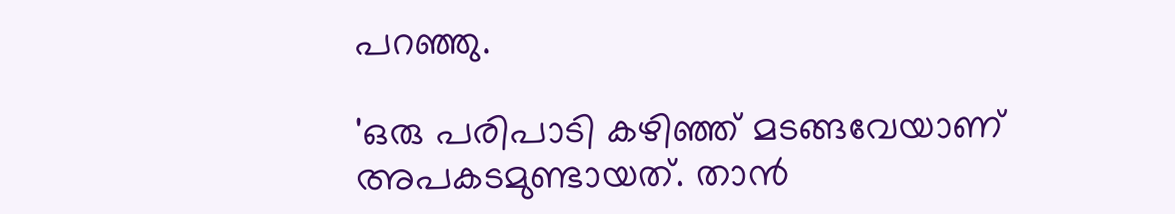പറഞ്ഞു.

'ഒരു പരിപാടി കഴിഞ്ഞ് മടങ്ങവേയാണ് അപകടമുണ്ടായത്. താൻ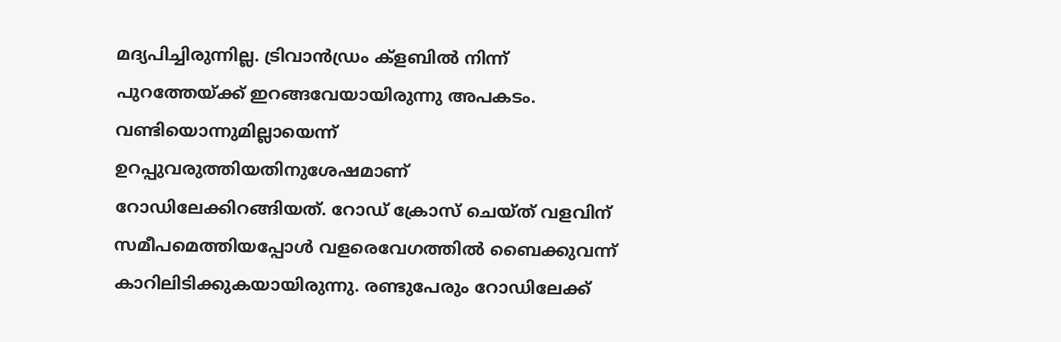മദ്യപിച്ചിരുന്നില്ല. ട്രിവാൻഡ്രം ക്ളബിൽ നിന്ന് പുറത്തേയ്ക്ക് ഇറങ്ങവേയായിരുന്നു അപകടം. വണ്ടിയൊന്നുമില്ലായെന്ന് ഉറപ്പുവരുത്തിയതിനുശേഷമാണ് റോഡിലേക്കിറങ്ങിയത്. റോഡ് ക്രോസ് ചെയ്ത് വളവിന് സമീപമെത്തിയപ്പോൾ വളരെവേഗത്തിൽ ബൈക്കുവന്ന് കാറിലിടിക്കുകയായിരുന്നു. രണ്ടുപേരും റോഡിലേക്ക്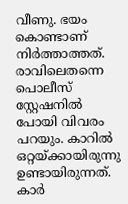വീണു. ഭയം കൊണ്ടാണ് നിർത്താത്തത്. രാവിലെതന്നെ പൊലീസ് സ്റ്റേഷനിൽ പോയി വിവരം പറയും. കാറിൽ ഒറ്റയ്ക്കായിരുന്നു ഉണ്ടായിരുന്നത്. കാർ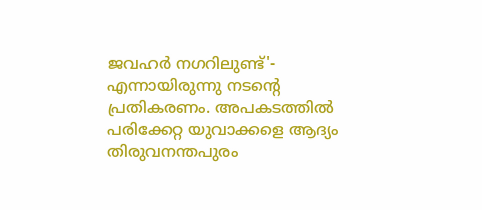ജവഹർ നഗറിലുണ്ട്'- എന്നായിരുന്നു നടന്റെ പ്രതികരണം. അപകടത്തിൽ പരിക്കേറ്റ യുവാക്കളെ ആദ്യം തിരുവനന്തപുരം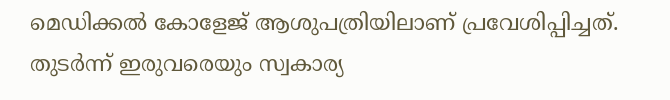മെഡിക്കൽ കോളേജ് ആശുപത്രിയിലാണ് പ്രവേശിപ്പിച്ചത്. തുടർന്ന് ഇരുവരെയും സ്വകാര്യ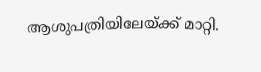ആശുപത്രിയിലേയ്ക്ക് മാറ്റി.